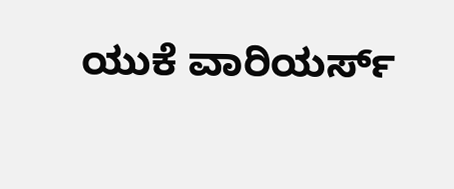ಯುಕೆ ವಾರಿಯರ್ಸ್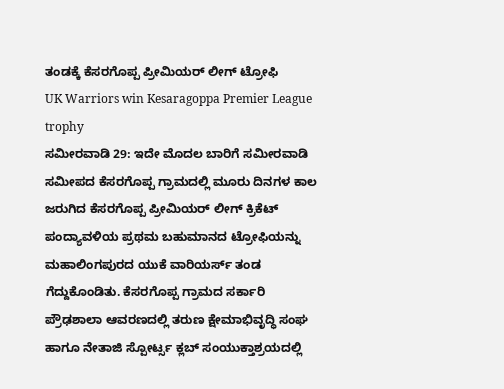ತಂಡಕ್ಕೆ ಕೆಸರಗೊಪ್ಪ ಪ್ರೀಮಿಯರ್ ಲೀಗ್ ಟ್ರೋಫಿ
UK Warriors win Kesaragoppa Premier League trophy
ಸಮೀರವಾಡಿ 29: ಇದೇ ಮೊದಲ ಬಾರಿಗೆ ಸಮೀರವಾಡಿ ಸಮೀಪದ ಕೆಸರಗೊಪ್ಪ ಗ್ರಾಮದಲ್ಲಿ ಮೂರು ದಿನಗಳ ಕಾಲ ಜರುಗಿದ ಕೆಸರಗೊಪ್ಪ ಪ್ರೀಮಿಯರ್ ಲೀಗ್ ಕ್ರಿಕೆಟ್ ಪಂದ್ಯಾವಳಿಯ ಪ್ರಥಮ ಬಹುಮಾನದ ಟ್ರೋಫಿಯನ್ನು ಮಹಾಲಿಂಗಪುರದ ಯುಕೆ ವಾರಿಯರ್ಸ್ ತಂಡ ಗೆದ್ದುಕೊಂಡಿತು. ಕೆಸರಗೊಪ್ಪ ಗ್ರಾಮದ ಸರ್ಕಾರಿ ಪ್ರೌಢಶಾಲಾ ಆವರಣದಲ್ಲಿ ತರುಣ ಕ್ಷೇಮಾಭಿವೃದ್ಧಿ ಸಂಘ ಹಾಗೂ ನೇತಾಜಿ ಸ್ಪೋರ್ಟ್ಸ ಕ್ಲಬ್ ಸಂಯುಕ್ತಾಶ್ರಯದಲ್ಲಿ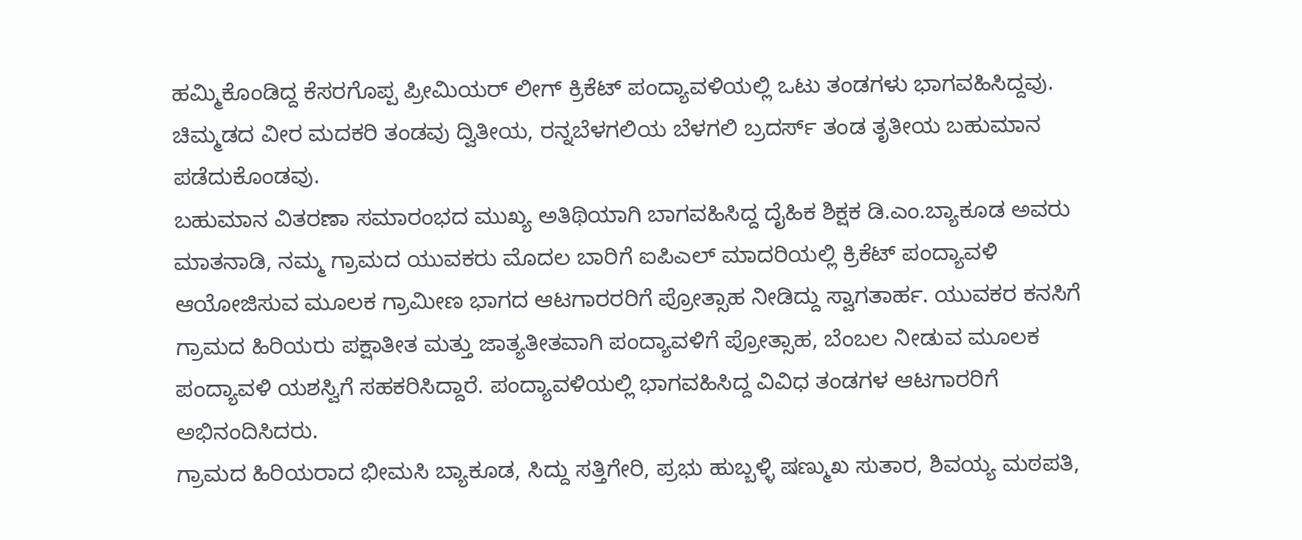ಹಮ್ಮಿಕೊಂಡಿದ್ದ ಕೆಸರಗೊಪ್ಪ ಪ್ರೀಮಿಯರ್ ಲೀಗ್ ಕ್ರಿಕೆಟ್ ಪಂದ್ಯಾವಳಿಯಲ್ಲಿ ಒಟು ತಂಡಗಳು ಭಾಗವಹಿಸಿದ್ದವು. ಚಿಮ್ಮಡದ ವೀರ ಮದಕರಿ ತಂಡವು ದ್ವಿತೀಯ, ರನ್ನಬೆಳಗಲಿಯ ಬೆಳಗಲಿ ಬ್ರದರ್ಸ್ ತಂಡ ತೃತೀಯ ಬಹುಮಾನ ಪಡೆದುಕೊಂಡವು.
ಬಹುಮಾನ ವಿತರಣಾ ಸಮಾರಂಭದ ಮುಖ್ಯ ಅತಿಥಿಯಾಗಿ ಬಾಗವಹಿಸಿದ್ದ ದೈಹಿಕ ಶಿಕ್ಷಕ ಡಿ.ಎಂ.ಬ್ಯಾಕೂಡ ಅವರು ಮಾತನಾಡಿ, ನಮ್ಮ ಗ್ರಾಮದ ಯುವಕರು ಮೊದಲ ಬಾರಿಗೆ ಐಪಿಎಲ್ ಮಾದರಿಯಲ್ಲಿ ಕ್ರಿಕೆಟ್ ಪಂದ್ಯಾವಳಿ ಆಯೋಜಿಸುವ ಮೂಲಕ ಗ್ರಾಮೀಣ ಭಾಗದ ಆಟಗಾರರರಿಗೆ ಪ್ರೋತ್ಸಾಹ ನೀಡಿದ್ದು ಸ್ವಾಗತಾರ್ಹ. ಯುವಕರ ಕನಸಿಗೆ ಗ್ರಾಮದ ಹಿರಿಯರು ಪಕ್ಷಾತೀತ ಮತ್ತು ಜಾತ್ಯತೀತವಾಗಿ ಪಂದ್ಯಾವಳಿಗೆ ಪ್ರೋತ್ಸಾಹ, ಬೆಂಬಲ ನೀಡುವ ಮೂಲಕ ಪಂದ್ಯಾವಳಿ ಯಶಸ್ವಿಗೆ ಸಹಕರಿಸಿದ್ದಾರೆ. ಪಂದ್ಯಾವಳಿಯಲ್ಲಿ ಭಾಗವಹಿಸಿದ್ದ ವಿವಿಧ ತಂಡಗಳ ಆಟಗಾರರಿಗೆ ಅಭಿನಂದಿಸಿದರು.
ಗ್ರಾಮದ ಹಿರಿಯರಾದ ಭೀಮಸಿ ಬ್ಯಾಕೂಡ, ಸಿದ್ದು ಸತ್ತಿಗೇರಿ, ಪ್ರಭು ಹುಬ್ಬಳ್ಳಿ ಷಣ್ಮುಖ ಸುತಾರ, ಶಿವಯ್ಯ ಮಠಪತಿ,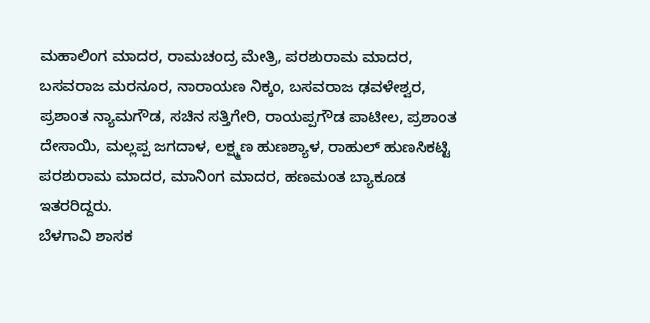ಮಹಾಲಿಂಗ ಮಾದರ, ರಾಮಚಂದ್ರ ಮೇತ್ರಿ, ಪರಶುರಾಮ ಮಾದರ, ಬಸವರಾಜ ಮರನೂರ, ನಾರಾಯಣ ನಿಕ್ಕಂ, ಬಸವರಾಜ ಢವಳೇಶ್ವರ, ಪ್ರಶಾಂತ ನ್ಯಾಮಗೌಡ, ಸಚಿನ ಸತ್ತಿಗೇರಿ, ರಾಯಪ್ಪಗೌಡ ಪಾಟೀಲ, ಪ್ರಶಾಂತ ದೇಸಾಯಿ, ಮಲ್ಲಪ್ಪ ಜಗದಾಳ, ಲಕ್ಷ್ಮಣ ಹುಣಶ್ಯಾಳ, ರಾಹುಲ್ ಹುಣಸಿಕಟ್ಟಿ ಪರಶುರಾಮ ಮಾದರ, ಮಾನಿಂಗ ಮಾದರ, ಹಣಮಂತ ಬ್ಯಾಕೂಡ ಇತರರಿದ್ದರು.
ಬೆಳಗಾವಿ ಶಾಸಕ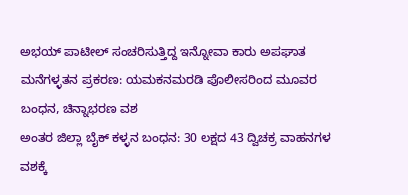ಅಭಯ್ ಪಾಟೀಲ್ ಸಂಚರಿಸುತ್ತಿದ್ದ ಇನ್ನೋವಾ ಕಾರು ಅಪಘಾತ
ಮನೆಗಳ್ಳತನ ಪ್ರಕರಣ: ಯಮಕನಮರಡಿ ಪೊಲೀಸರಿಂದ ಮೂವರ ಬಂಧನ, ಚಿನ್ನಾಭರಣ ವಶ
ಅಂತರ ಜಿಲ್ಲಾ ಬೈಕ್ ಕಳ್ಳನ ಬಂಧನ: 30 ಲಕ್ಷದ 43 ದ್ವಿಚಕ್ರ ವಾಹನಗಳ ವಶಕ್ಕೆ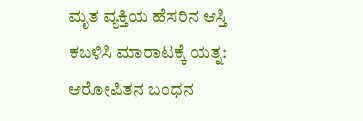ಮೃತ ವ್ಯಕ್ತಿಯ ಹೆಸರಿನ ಆಸ್ತಿ ಕಬಳಿಸಿ ಮಾರಾಟಕ್ಕೆ ಯತ್ನ: ಆರೋಪಿತನ ಬಂಧನ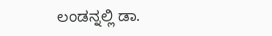ಲಂಡನ್ನಲ್ಲಿ ಡಾ.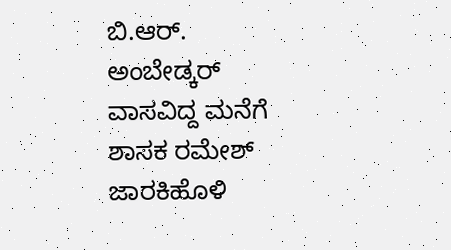ಬಿ.ಆರ್. ಅಂಬೇಡ್ಕರ್ ವಾಸವಿದ್ದ ಮನೆಗೆ ಶಾಸಕ ರಮೇಶ್ ಜಾರಕಿಹೊಳಿ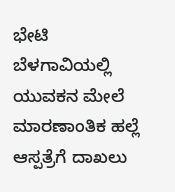ಭೇಟಿ
ಬೆಳಗಾವಿಯಲ್ಲಿ ಯುವಕನ ಮೇಲೆ ಮಾರಣಾಂತಿಕ ಹಲ್ಲೆ ಆಸ್ಪತ್ರೆಗೆ ದಾಖಲು